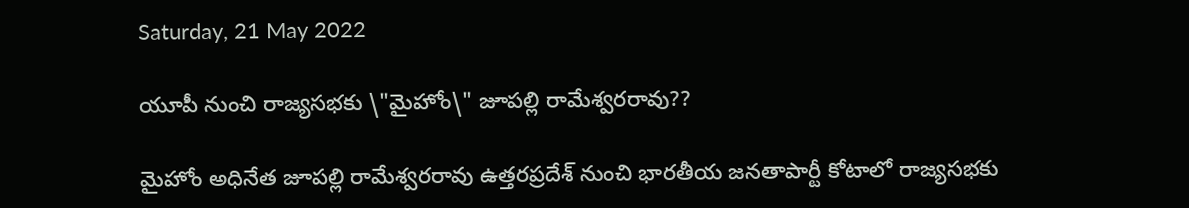Saturday, 21 May 2022

యూపీ నుంచి రాజ్య‌స‌భ‌కు \"మైహోం\" జూప‌ల్లి రామేశ్వ‌ర‌రావు??

మైహోం అధినేత జూప‌ల్లి రామేశ్వ‌ర‌రావు ఉత్త‌ర‌ప్ర‌దేశ్ నుంచి భార‌తీయ జ‌న‌తాపార్టీ కోటాలో రాజ్య‌స‌భ‌కు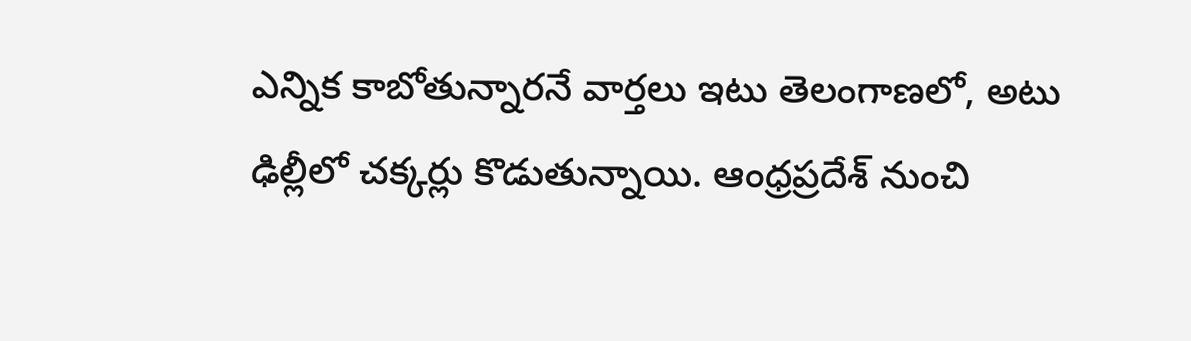ఎన్నిక కాబోతున్నార‌నే వార్త‌లు ఇటు తెలంగాణ‌లో, అటు ఢిల్లీలో చ‌క్క‌ర్లు కొడుతున్నాయి. ఆంధ్ర‌ప్ర‌దేశ్ నుంచి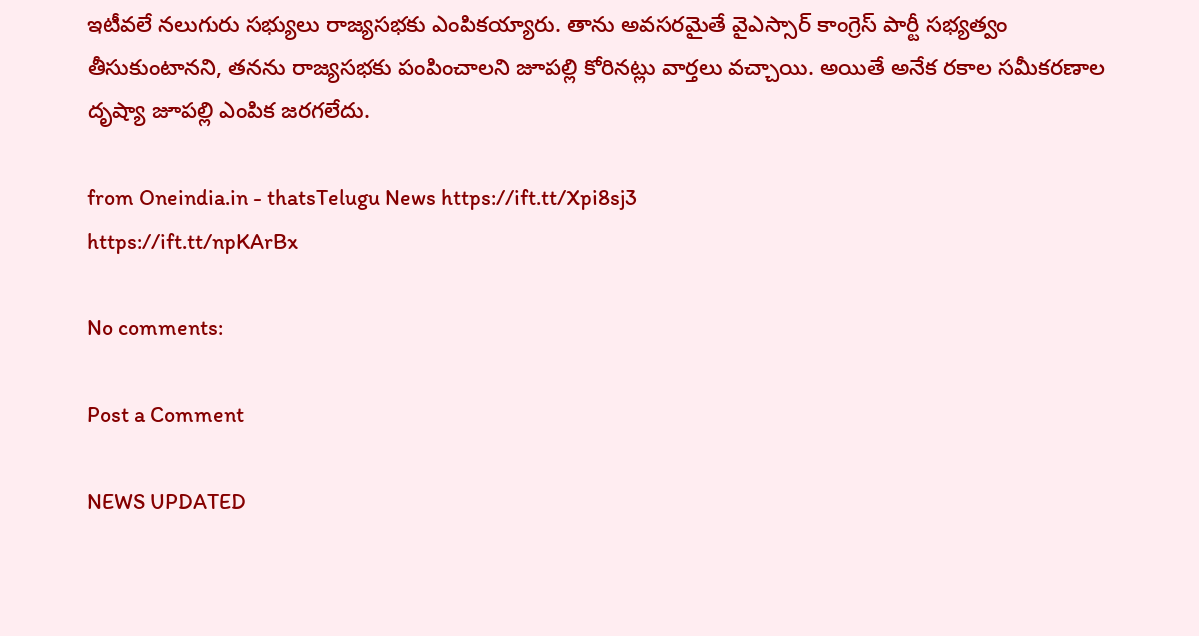ఇటీవ‌లే న‌లుగురు స‌భ్యులు రాజ్య‌స‌భ‌కు ఎంపిక‌య్యారు. తాను అవ‌స‌ర‌మైతే వైఎస్సార్ కాంగ్రెస్ పార్టీ స‌భ్య‌త్వం తీసుకుంటాన‌ని, త‌న‌ను రాజ్య‌స‌భ‌కు పంపించాల‌ని జూప‌ల్లి కోరిన‌ట్లు వార్త‌లు వచ్చాయి. అయితే అనేక ర‌కాల స‌మీక‌ర‌ణాల దృష్యా జూప‌ల్లి ఎంపిక జ‌ర‌గ‌లేదు.

from Oneindia.in - thatsTelugu News https://ift.tt/Xpi8sj3
https://ift.tt/npKArBx

No comments:

Post a Comment

NEWS UPDATED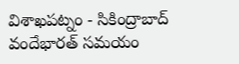విశాఖపట్నం - సికింద్రాబాద్ వందేభారత్ సమయం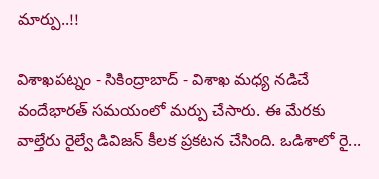మార్పు..!!

విశాఖపట్నం - సికింద్రాబాద్ - విశాఖ మధ్య నడిచే వందేభారత్ సమయంలో మర్పు చేసారు. ఈ మేరకు వాల్తేరు రైల్వే డివిజన్ కీలక ప్రకటన చేసింది. ఒడిశాలో రై...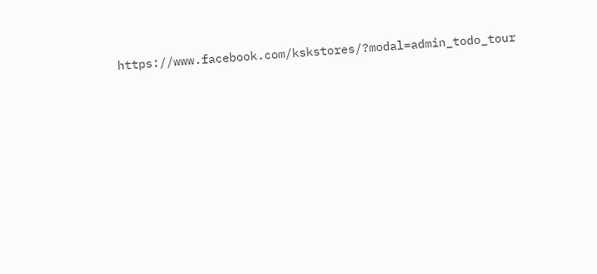https://www.facebook.com/kskstores/?modal=admin_todo_tour